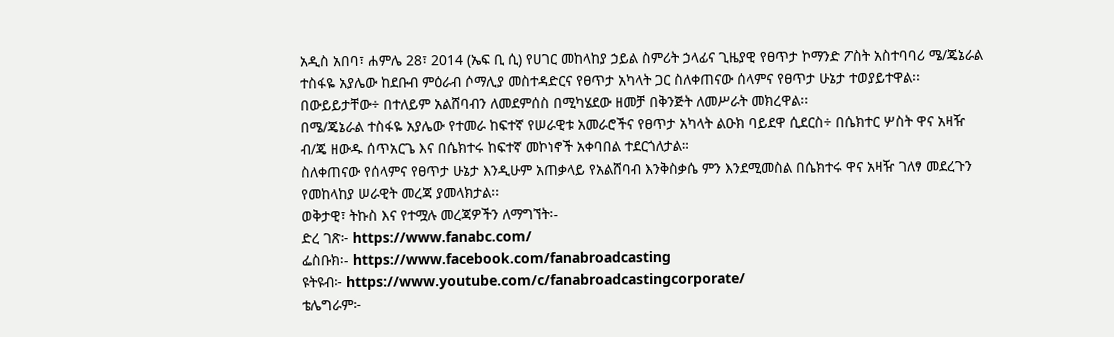አዲስ አበባ፣ ሐምሌ 28፣ 2014 (ኤፍ ቢ ሲ) የሀገር መከላከያ ኃይል ስምሪት ኃላፊና ጊዜያዊ የፀጥታ ኮማንድ ፖስት አስተባባሪ ሜ/ጄኔራል ተስፋዬ አያሌው ከደቡብ ምዕራብ ሶማሊያ መስተዳድርና የፀጥታ አካላት ጋር ስለቀጠናው ሰላምና የፀጥታ ሁኔታ ተወያይተዋል፡፡
በውይይታቸው÷ በተለይም አልሸባብን ለመደምሰስ በሚካሄደው ዘመቻ በቅንጅት ለመሥራት መክረዋል፡፡
በሜ/ጄኔራል ተስፋዬ አያሌው የተመራ ከፍተኛ የሠራዊቱ አመራሮችና የፀጥታ አካላት ልዑክ ባይደዋ ሲደርስ÷ በሴክተር ሦስት ዋና አዛዥ ብ/ጄ ዘውዱ ሰጥአርጌ እና በሴክተሩ ከፍተኛ መኮነኖች አቀባበል ተደርጎለታል።
ስለቀጠናው የሰላምና የፀጥታ ሁኔታ እንዲሁም አጠቃላይ የአልሸባብ እንቅስቃሴ ምን እንደሚመስል በሴክተሩ ዋና አዛዥ ገለፃ መደረጉን የመከላከያ ሠራዊት መረጃ ያመላክታል፡፡
ወቅታዊ፣ ትኩስ እና የተሟሉ መረጃዎችን ለማግኘት፡-
ድረ ገጽ፦ https://www.fanabc.com/
ፌስቡክ፡- https://www.facebook.com/fanabroadcasting
ዩትዩብ፦ https://www.youtube.com/c/fanabroadcastingcorporate/
ቴሌግራም፦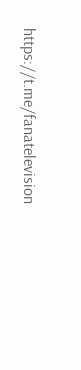https://t.me/fanatelevision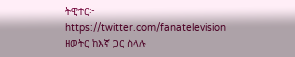ትዊተር፦ https://twitter.com/fanatelevision
ዘወትር ከእኛ ጋር ስላሉ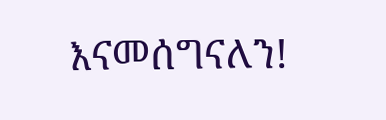እናመሰግናለን!